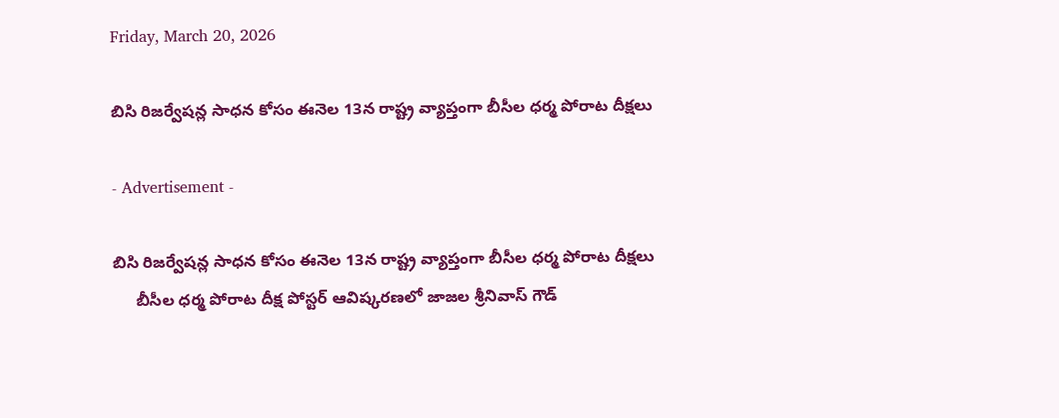Friday, March 20, 2026

బిసి రిజర్వేషన్ల సాధన కోసం ఈనెల 13న రాష్ట్ర వ్యాప్తంగా బీసీల ధర్మ పోరాట దీక్షలు

- Advertisement -

బిసి రిజర్వేషన్ల సాధన కోసం ఈనెల 13న రాష్ట్ర వ్యాప్తంగా బీసీల ధర్మ పోరాట దీక్షలు
     బీసీల ధర్మ పోరాట దీక్ష పోస్టర్ ఆవిష్కరణలో జాజల శ్రీనివాస్ గౌడ్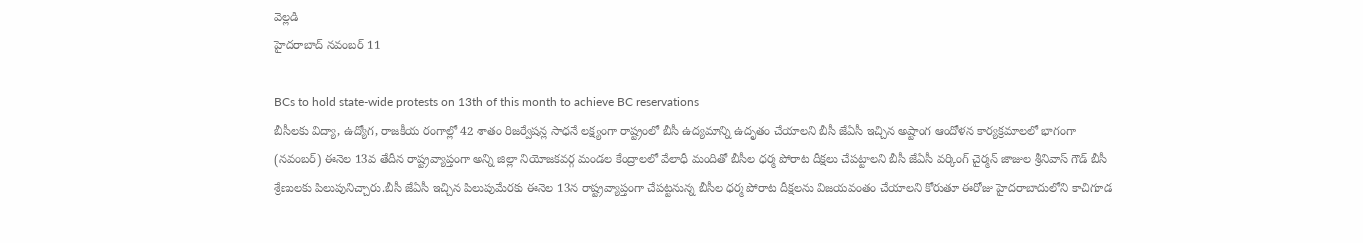వెల్లడి
హైదరాబాద్ నవంబర్ 11

BCs to hold state-wide protests on 13th of this month to achieve BC reservations
బీసీలకు విద్యా, ఉద్యోగ, రాజకీయ రంగాల్లో 42 శాతం రిజర్వేషన్ల సాధనే లక్ష్యంగా రాష్ట్రంలో బీసీ ఉద్యమాన్ని ఉదృతం చేయాలని బీసీ జేఏసీ ఇచ్చిన అష్టాంగ ఆందోళన కార్యక్రమాలలో భాగంగా (నవంబర్) ఈనెల 13వ తేదీన రాష్ట్రవ్యాప్తంగా అన్ని జిల్లా నియోజకవర్గ మండల కేంద్రాలలో వేలాధీ మందితో బీసీల ధర్మ పోరాట దీక్షలు చేపట్టాలని బీసీ జేఏసీ వర్కింగ్ చైర్మన్ జాజుల శ్రీనివాస్ గౌడ్ బీసీ శ్రేణులకు పిలుపునిచ్చారు.బీసీ జేఏసీ ఇచ్చిన పిలుపుమేరకు ఈనెల 13న రాష్ట్రవ్యాప్తంగా చేపట్టనున్న బీసీల ధర్మ పోరాట దీక్షలను విజయవంతం చేయాలని కోరుతూ ఈరోజు హైదరాబాదులోని కాచిగూడ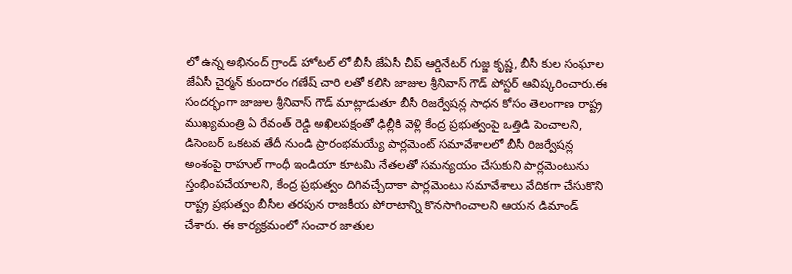లో ఉన్న అభినంద్ గ్రాండ్ హోటల్ లో బీసీ జేఏసీ చీప్ ఆర్డినేటర్ గుజ్జ కృష్ణ, బీసీ కుల సంఘాల జేఏసీ చైర్మన్ కుందారం గణేష్ చారి లతో కలిసి జాజుల శ్రీనివాస్ గౌడ్ పోస్టర్ ఆవిష్కరించారు.ఈ సందర్భంగా జాజుల శ్రీనివాస్ గౌడ్ మాట్లాడుతూ బీసీ రిజర్వేషన్ల సాధన కోసం తెలంగాణ రాష్ట్ర ముఖ్యమంత్రి ఏ రేవంత్ రెడ్డి అఖిలపక్షంతో ఢిల్లీకి వెళ్లి కేంద్ర ప్రభుత్వంపై ఒత్తిడి పెంచాలని, డిసెంబర్ ఒకటవ తేదీ నుండి ప్రారంభమయ్యే పార్లమెంట్ సమావేశాలలో బీసీ రిజర్వేషన్ల అంశంపై రాహుల్ గాంధీ ఇండియా కూటమి నేతలతో సమన్యయం చేసుకుని పార్లమెంటును స్తంభింపచేయాలని, కేంద్ర ప్రభుత్వం దిగివచ్చేదాకా పార్లమెంటు సమావేశాలు వేదికగా చేసుకొని రాష్ట్ర ప్రభుత్వం బీసీల తరపున రాజకీయ పోరాటాన్ని కొనసాగించాలని ఆయన డిమాండ్ చేశారు. ఈ కార్యక్రమంలో సంచార జాతుల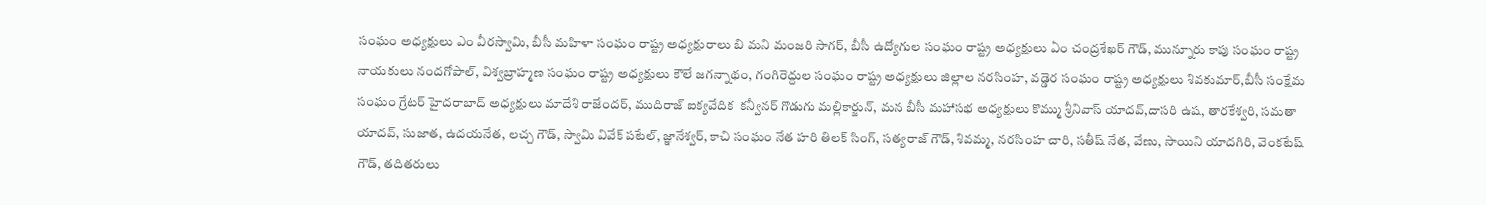సంఘం అధ్యక్షులు ఎం వీరస్వామి, బీసీ మహిళా సంఘం రాష్ట్ర అధ్యక్షురాలు బి మని మంజరి సాగర్, బీసీ ఉద్యోగుల సంఘం రాష్ట్ర అధ్యక్షులు ఏం చంద్రశేఖర్ గౌడ్, మున్నూరు కాపు సంఘం రాష్ట్ర నాయకులు నందగోపాల్, విశ్వబ్రాహ్మణ సంఘం రాష్ట్ర అధ్యక్షులు కౌలే జగన్నాథం, గంగిరెద్దుల సంఘం రాష్ట్ర అధ్యక్షులు జిల్లాల నరసింహ, వడ్డెర సంఘం రాష్ట్ర అధ్యక్షులు శివకుమార్,బీసీ సంక్షేమ సంఘం గ్రేటర్ హైదరాబాద్ అధ్యక్షులు మాదేశి రాజేందర్, ముదిరాజ్ ఐక్యవేదిక  కన్వీనర్ గొడుగు మల్లికార్జున్, మన బీసీ మహాసభ అధ్యక్షులు కొమ్ము శ్రీనివాస్ యాదవ్,దాసరి ఉష, తారకేశ్వరి, సమతా యాదవ్, సుజాత, ఉదయనేత, లచ్చ గౌడ్, స్వామి వివేక్ పటేల్, జ్ఞానేశ్వర్, కాచి సంఘం నేత హరి తిలక్ సింగ్, సత్యరాజ్ గౌడ్, శివమ్మ, నరసింహ చారి, సతీష్ నేత, వేణు, సాయిని యాదగిరి, వెంకటేష్ గౌడ్, తదితరులు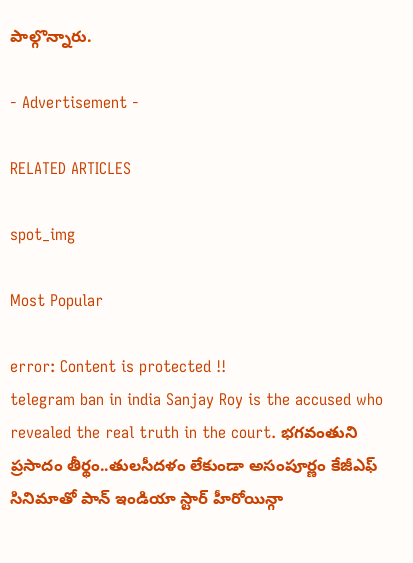పాల్గొన్నారు.

- Advertisement -

RELATED ARTICLES

spot_img

Most Popular

error: Content is protected !!
telegram ban in india Sanjay Roy is the accused who revealed the real truth in the court. భగవంతుని ప్రసాదం తీర్థం..తులసీదళం లేకుండా అసంపూర్ణం కేజీఎఫ్ సినిమాతో పాన్ ఇండియా స్టార్ హీరోయిన్గా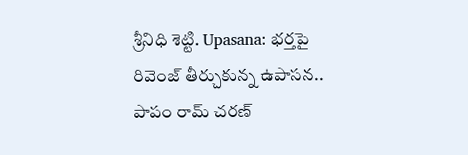శ్రీనిధి శెట్టి. Upasana: భర్తపై రివెంజ్ తీర్చుకున్న ఉపాసన.. పాపం రామ్ చరణ్